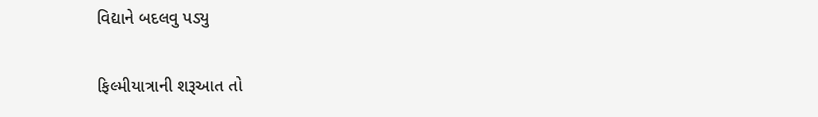વિદ્યાને બદલવુ પડ્યુ

ફિલ્મીયાત્રાની શરૂઆત તો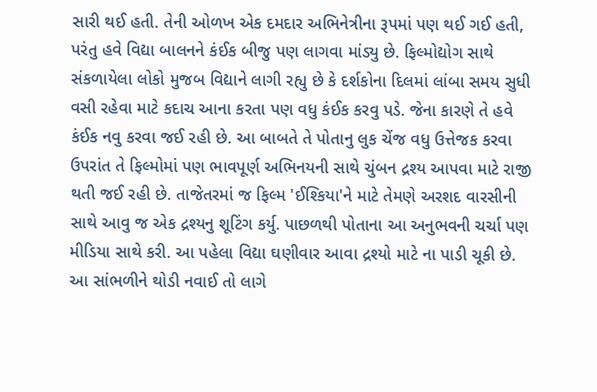સારી થઈ હતી. તેની ઓળખ એક દમદાર અભિનેત્રીના રૂપમાં પણ થઈ ગઈ હતી, પરંતુ હવે વિદ્યા બાલનને કંઈક બીજુ પણ લાગવા માંડ્યુ છે. ફિલ્મોદ્યોગ સાથે સંકળાયેલા લોકો મુજબ વિદ્યાને લાગી રહ્યુ છે કે દર્શકોના દિલમાં લાંબા સમય સુધી વસી રહેવા માટે કદાચ આના કરતા પણ વધુ કંઈક કરવુ પડે. જેના કારણે તે હવે કંઈક નવુ કરવા જઈ રહી છે. આ બાબતે તે પોતાનુ લુક ચેંજ વધુ ઉત્તેજક કરવા ઉપરાંત તે ફિલ્મોમાં પણ ભાવપૂર્ણ અભિનયની સાથે ચુંબન દ્રશ્ય આપવા માટે રાજી થતી જઈ રહી છે. તાજેતરમાં જ ફિલ્મ 'ઈશ્કિયા'ને માટે તેમણે અરશદ વારસીની સાથે આવુ જ એક દ્રશ્યનુ શૂટિંગ કર્યુ. પાછળથી પોતાના આ અનુભવની ચર્ચા પણ મીડિયા સાથે કરી. આ પહેલા વિદ્યા ઘણીવાર આવા દ્રશ્યો માટે ના પાડી ચૂકી છે. આ સાંભળીને થોડી નવાઈ તો લાગે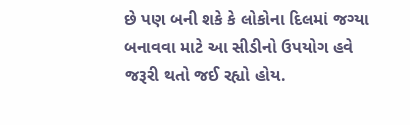છે પણ બની શકે કે લોકોના દિલમાં જગ્યા બનાવવા માટે આ સીડીનો ઉપયોગ હવે જરૂરી થતો જઈ રહ્યો હોય.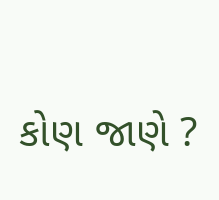કોણ જાણે ?